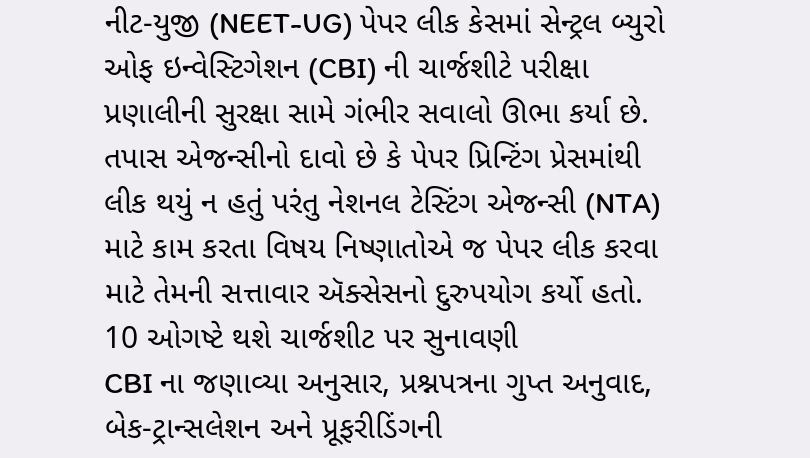નીટ-યુજી (NEET-UG) પેપર લીક કેસમાં સેન્ટ્રલ બ્યુરો ઓફ ઇન્વેસ્ટિગેશન (CBI) ની ચાર્જશીટે પરીક્ષા પ્રણાલીની સુરક્ષા સામે ગંભીર સવાલો ઊભા કર્યા છે. તપાસ એજન્સીનો દાવો છે કે પેપર પ્રિન્ટિંગ પ્રેસમાંથી લીક થયું ન હતું પરંતુ નેશનલ ટેસ્ટિંગ એજન્સી (NTA) માટે કામ કરતા વિષય નિષ્ણાતોએ જ પેપર લીક કરવા માટે તેમની સત્તાવાર ઍક્સેસનો દુરુપયોગ કર્યો હતો.
10 ઓગષ્ટે થશે ચાર્જશીટ પર સુનાવણી
CBI ના જણાવ્યા અનુસાર, પ્રશ્નપત્રના ગુપ્ત અનુવાદ, બેક-ટ્રાન્સલેશન અને પ્રૂફરીડિંગની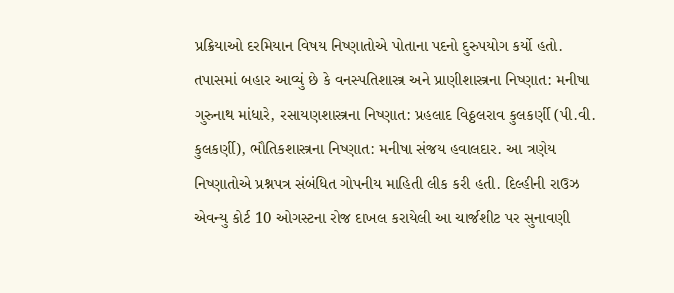પ્રક્રિયાઓ દરમિયાન વિષય નિષ્ણાતોએ પોતાના પદનો દુરુપયોગ કર્યો હતો. તપાસમાં બહાર આવ્યું છે કે વનસ્પતિશાસ્ત્ર અને પ્રાણીશાસ્ત્રના નિષ્ણાત: મનીષા ગુરુનાથ માંધારે, રસાયણશાસ્ત્રના નિષ્ણાત: પ્રહલાદ વિઠ્ઠલરાવ કુલકર્ણી (પી.વી. કુલકર્ણી), ભૌતિકશાસ્ત્રના નિષ્ણાત: મનીષા સંજય હવાલદાર. આ ત્રણેય નિષ્ણાતોએ પ્રશ્નપત્ર સંબંધિત ગોપનીય માહિતી લીક કરી હતી. દિલ્હીની રાઉઝ એવન્યુ કોર્ટ 10 ઓગસ્ટના રોજ દાખલ કરાયેલી આ ચાર્જશીટ પર સુનાવણી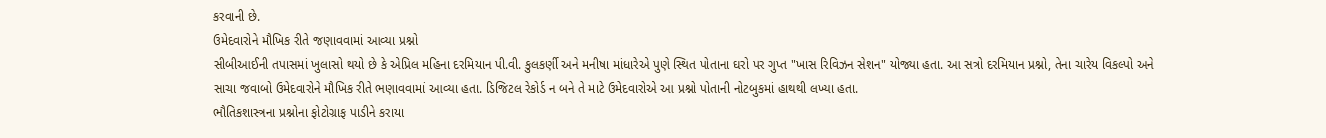કરવાની છે.
ઉમેદવારોને મૌખિક રીતે જણાવવામાં આવ્યા પ્રશ્નો
સીબીઆઈની તપાસમાં ખુલાસો થયો છે કે એપ્રિલ મહિના દરમિયાન પી.વી. કુલકર્ણી અને મનીષા માંધારેએ પુણે સ્થિત પોતાના ઘરો પર ગુપ્ત "ખાસ રિવિઝન સેશન" યોજ્યા હતા. આ સત્રો દરમિયાન પ્રશ્નો, તેના ચારેય વિકલ્પો અને સાચા જવાબો ઉમેદવારોને મૌખિક રીતે ભણાવવામાં આવ્યા હતા. ડિજિટલ રેકોર્ડ ન બને તે માટે ઉમેદવારોએ આ પ્રશ્નો પોતાની નોટબુકમાં હાથથી લખ્યા હતા.
ભૌતિકશાસ્ત્રના પ્રશ્નોના ફોટોગ્રાફ પાડીને કરાયા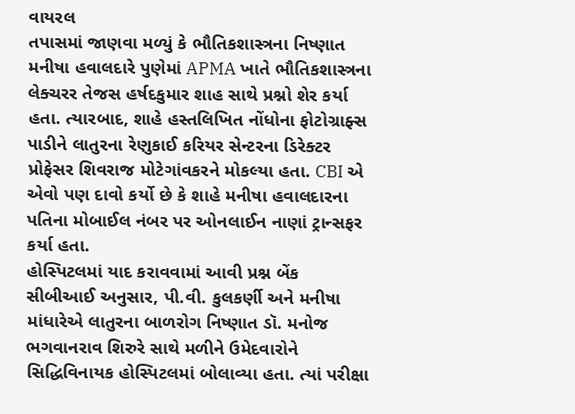વાયરલ
તપાસમાં જાણવા મળ્યું કે ભૌતિકશાસ્ત્રના નિષ્ણાત મનીષા હવાલદારે પુણેમાં APMA ખાતે ભૌતિકશાસ્ત્રના લેક્ચરર તેજસ હર્ષદકુમાર શાહ સાથે પ્રશ્નો શેર કર્યા હતા. ત્યારબાદ, શાહે હસ્તલિખિત નોંધોના ફોટોગ્રાફ્સ પાડીને લાતુરના રેણુકાઈ કરિયર સેન્ટરના ડિરેક્ટર પ્રોફેસર શિવરાજ મોટેગાંવકરને મોકલ્યા હતા. CBI એ એવો પણ દાવો કર્યો છે કે શાહે મનીષા હવાલદારના પતિના મોબાઈલ નંબર પર ઓનલાઈન નાણાં ટ્રાન્સફર કર્યા હતા.
હોસ્પિટલમાં યાદ કરાવવામાં આવી પ્રશ્ન બેંક
સીબીઆઈ અનુસાર, પી.વી. કુલકર્ણી અને મનીષા માંધારેએ લાતુરના બાળરોગ નિષ્ણાત ડૉ. મનોજ ભગવાનરાવ શિરુરે સાથે મળીને ઉમેદવારોને સિદ્ધિવિનાયક હોસ્પિટલમાં બોલાવ્યા હતા. ત્યાં પરીક્ષા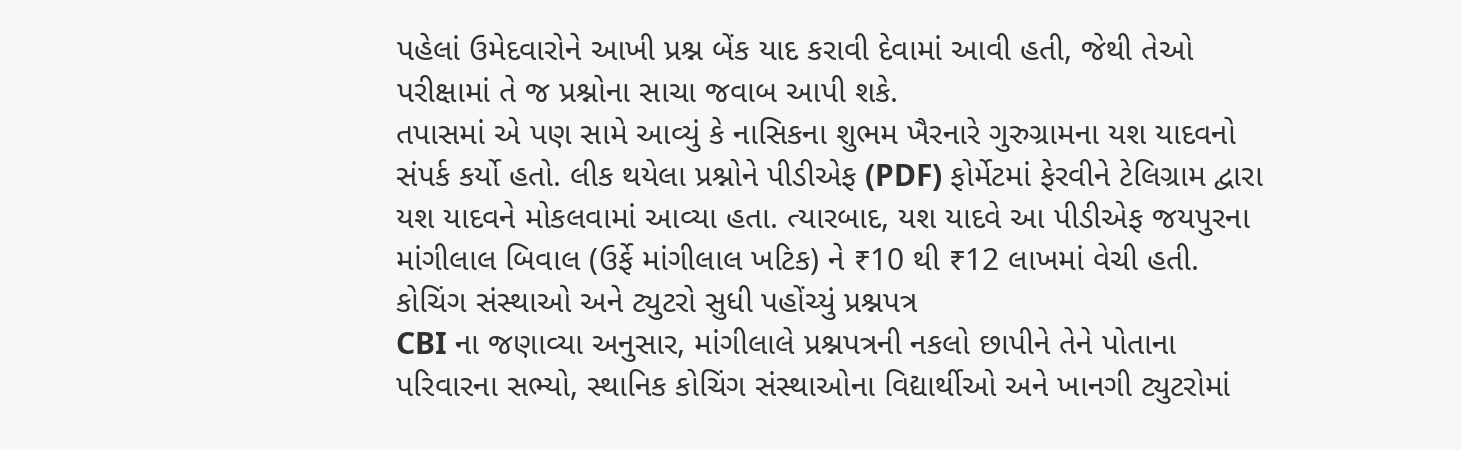પહેલાં ઉમેદવારોને આખી પ્રશ્ન બેંક યાદ કરાવી દેવામાં આવી હતી, જેથી તેઓ પરીક્ષામાં તે જ પ્રશ્નોના સાચા જવાબ આપી શકે.
તપાસમાં એ પણ સામે આવ્યું કે નાસિકના શુભમ ખૈરનારે ગુરુગ્રામના યશ યાદવનો સંપર્ક કર્યો હતો. લીક થયેલા પ્રશ્નોને પીડીએફ (PDF) ફોર્મેટમાં ફેરવીને ટેલિગ્રામ દ્વારા યશ યાદવને મોકલવામાં આવ્યા હતા. ત્યારબાદ, યશ યાદવે આ પીડીએફ જયપુરના માંગીલાલ બિવાલ (ઉર્ફે માંગીલાલ ખટિક) ને ₹10 થી ₹12 લાખમાં વેચી હતી.
કોચિંગ સંસ્થાઓ અને ટ્યુટરો સુધી પહોંચ્યું પ્રશ્નપત્ર
CBI ના જણાવ્યા અનુસાર, માંગીલાલે પ્રશ્નપત્રની નકલો છાપીને તેને પોતાના પરિવારના સભ્યો, સ્થાનિક કોચિંગ સંસ્થાઓના વિદ્યાર્થીઓ અને ખાનગી ટ્યુટરોમાં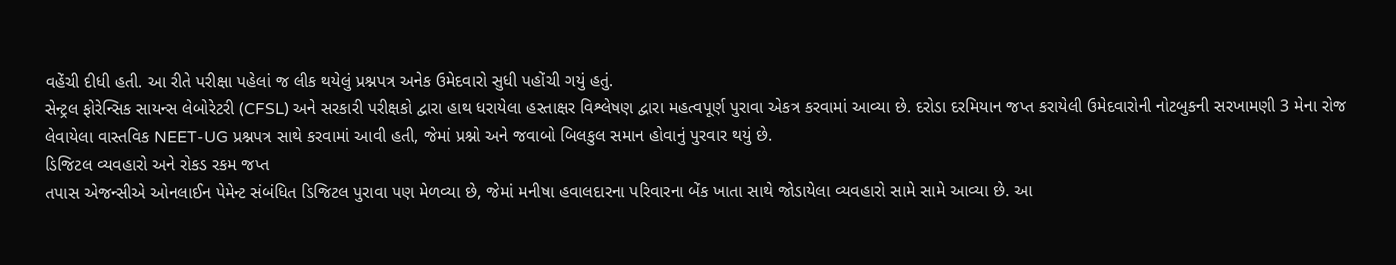વહેંચી દીધી હતી. આ રીતે પરીક્ષા પહેલાં જ લીક થયેલું પ્રશ્નપત્ર અનેક ઉમેદવારો સુધી પહોંચી ગયું હતું.
સેન્ટ્રલ ફોરેન્સિક સાયન્સ લેબોરેટરી (CFSL) અને સરકારી પરીક્ષકો દ્વારા હાથ ધરાયેલા હસ્તાક્ષર વિશ્લેષણ દ્વારા મહત્વપૂર્ણ પુરાવા એકત્ર કરવામાં આવ્યા છે. દરોડા દરમિયાન જપ્ત કરાયેલી ઉમેદવારોની નોટબુકની સરખામણી 3 મેના રોજ લેવાયેલા વાસ્તવિક NEET-UG પ્રશ્નપત્ર સાથે કરવામાં આવી હતી, જેમાં પ્રશ્નો અને જવાબો બિલકુલ સમાન હોવાનું પુરવાર થયું છે.
ડિજિટલ વ્યવહારો અને રોકડ રકમ જપ્ત
તપાસ એજન્સીએ ઓનલાઈન પેમેન્ટ સંબંધિત ડિજિટલ પુરાવા પણ મેળવ્યા છે, જેમાં મનીષા હવાલદારના પરિવારના બેંક ખાતા સાથે જોડાયેલા વ્યવહારો સામે સામે આવ્યા છે. આ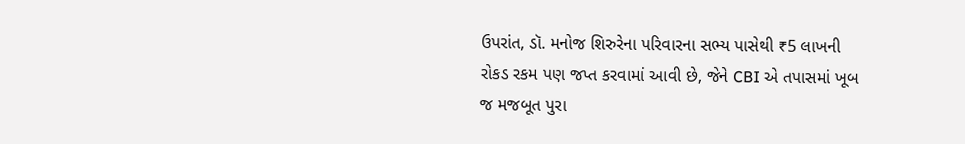ઉપરાંત, ડૉ. મનોજ શિરુરેના પરિવારના સભ્ય પાસેથી ₹5 લાખની રોકડ રકમ પણ જપ્ત કરવામાં આવી છે, જેને CBI એ તપાસમાં ખૂબ જ મજબૂત પુરા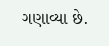ગણાવ્યા છે.